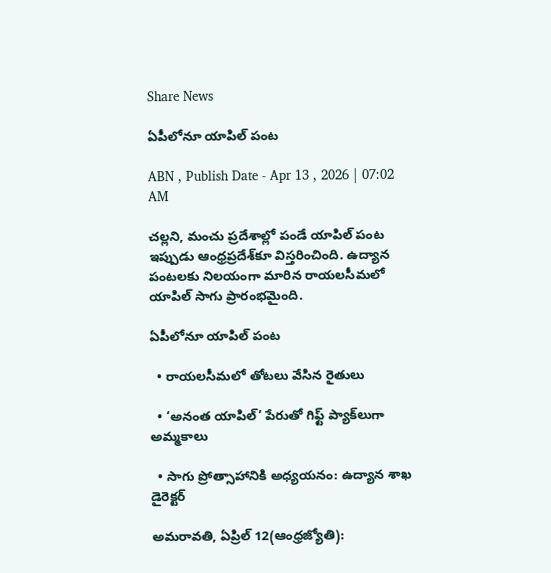Share News

ఏపీలోనూ యాపిల్‌ పంట

ABN , Publish Date - Apr 13 , 2026 | 07:02 AM

చల్లని, మంచు ప్రదేశాల్లో పండే యాపిల్‌ పంట ఇప్పుడు ఆంధ్రప్రదేశ్‌కూ విస్తరించింది. ఉద్యాన పంటలకు నిలయంగా మారిన రాయలసీమలో యాపిల్‌ సాగు ప్రారంభమైంది.

ఏపీలోనూ యాపిల్‌ పంట

  • రాయలసీమలో తోటలు వేసిన రైతులు

  • ‘అనంత యాపిల్‌’ పేరుతో గిఫ్ట్‌ ప్యాక్‌లుగా అమ్మకాలు

  • సాగు ప్రోత్సాహానికి అధ్యయనం: ఉద్యాన శాఖ డైరెక్టర్‌

అమరావతి, ఏప్రిల్‌ 12(ఆంధ్రజ్యోతి):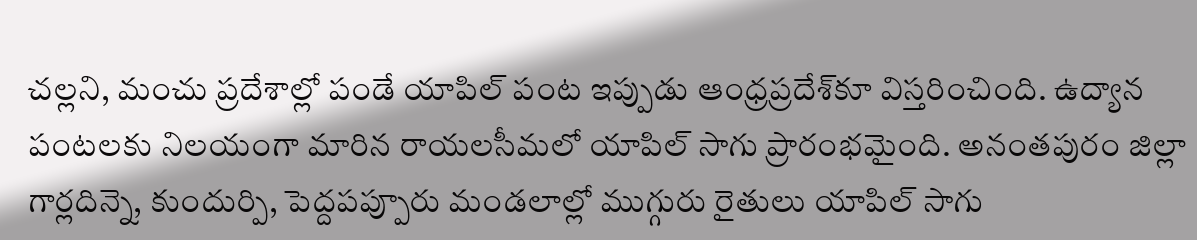చల్లని, మంచు ప్రదేశాల్లో పండే యాపిల్‌ పంట ఇప్పుడు ఆంధ్రప్రదేశ్‌కూ విస్తరించింది. ఉద్యాన పంటలకు నిలయంగా మారిన రాయలసీమలో యాపిల్‌ సాగు ప్రారంభమైంది. అనంతపురం జిల్లా గార్లదిన్నె, కుందుర్పి, పెద్దపప్పూరు మండలాల్లో ముగ్గురు రైతులు యాపిల్‌ సాగు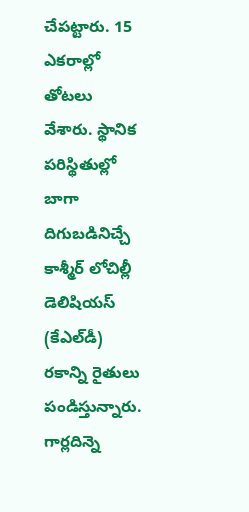చేపట్టారు. 15 ఎకరాల్లో తోటలు వేశారు. స్థానిక పరిస్థితుల్లో బాగా దిగుబడినిచ్చే కాశ్మీర్‌ లోచిల్లీ డెలిషియస్‌ (కేఎల్‌డీ) రకాన్ని రైతులు పండిస్తున్నారు. గార్లదిన్నె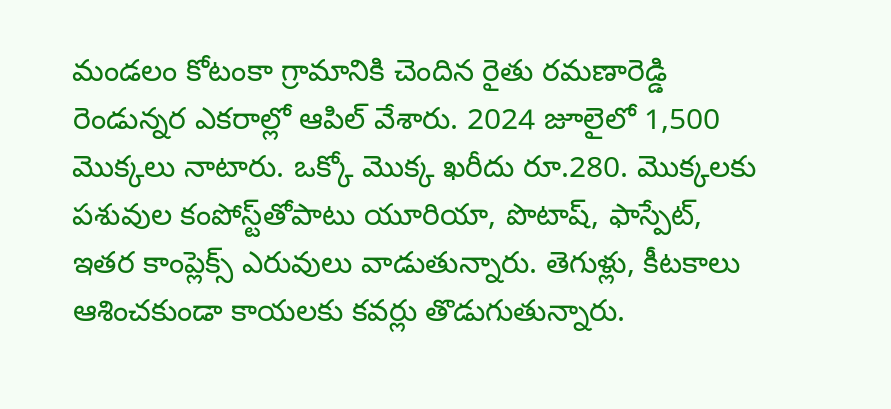మండలం కోటంకా గ్రామానికి చెందిన రైతు రమణారెడ్డి రెండున్నర ఎకరాల్లో ఆపిల్‌ వేశారు. 2024 జూలైలో 1,500 మొక్కలు నాటారు. ఒక్కో మొక్క ఖరీదు రూ.280. మొక్కలకు పశువుల కంపోస్ట్‌తోపాటు యూరియా, పొటాష్‌, ఫాస్పేట్‌, ఇతర కాంప్లెక్స్‌ ఎరువులు వాడుతున్నారు. తెగుళ్లు, కీటకాలు ఆశించకుండా కాయలకు కవర్లు తొడుగుతున్నారు.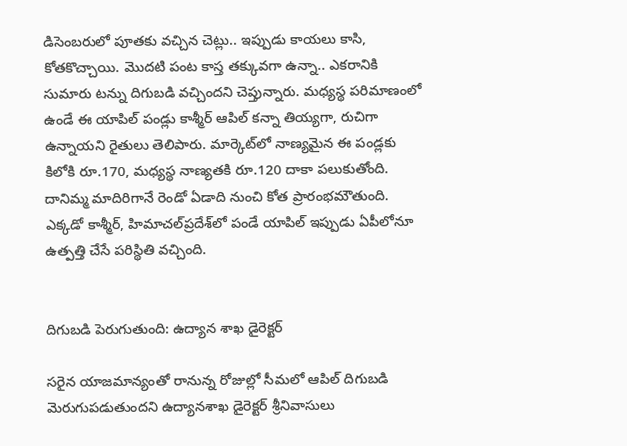డిసెంబరులో పూతకు వచ్చిన చెట్లు.. ఇప్పుడు కాయలు కాసి, కోతకొచ్చాయి. మొదటి పంట కాస్త తక్కువగా ఉన్నా.. ఎకరానికి సుమారు టన్ను దిగుబడి వచ్చిందని చెప్తున్నారు. మధ్యస్థ పరిమాణంలో ఉండే ఈ యాపిల్‌ పండ్లు కాశ్మీర్‌ ఆపిల్‌ కన్నా తియ్యగా, రుచిగా ఉన్నాయని రైతులు తెలిపారు. మార్కెట్‌లో నాణ్యమైన ఈ పండ్లకు కిలోకి రూ.170, మధ్యస్థ నాణ్యతకి రూ.120 దాకా పలుకుతోంది. దానిమ్మ మాదిరిగానే రెండో ఏడాది నుంచి కోత ప్రారంభమౌతుంది. ఎక్కడో కాశ్మీర్‌, హిమాచల్‌ప్రదేశ్‌లో పండే యాపిల్‌ ఇప్పుడు ఏపీలోనూ ఉత్పత్తి చేసే పరిస్థితి వచ్చింది.


దిగుబడి పెరుగుతుంది: ఉద్యాన శాఖ డైరెక్టర్‌

సరైన యాజమాన్యంతో రానున్న రోజుల్లో సీమలో ఆపిల్‌ దిగుబడి మెరుగుపడుతుందని ఉద్యానశాఖ డైరెక్టర్‌ శ్రీనివాసులు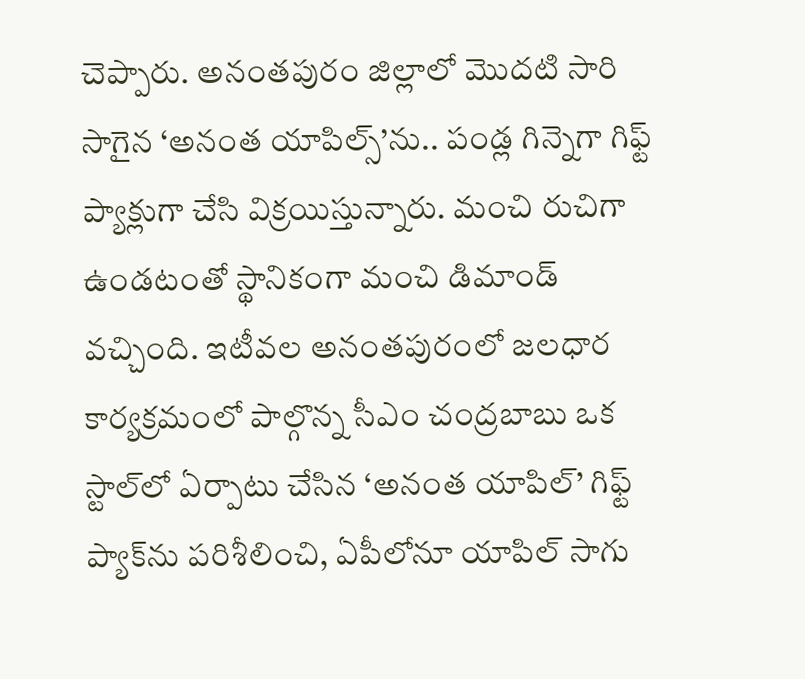చెప్పారు. అనంతపురం జిల్లాలో మొదటి సారి సాగైన ‘అనంత యాపిల్స్‌’ను.. పండ్ల గిన్నెగా గిఫ్ట్‌ ప్యాక్లుగా చేసి విక్రయిస్తున్నారు. మంచి రుచిగా ఉండటంతో స్థానికంగా మంచి డిమాండ్‌ వచ్చింది. ఇటీవల అనంతపురంలో జలధార కార్యక్రమంలో పాల్గొన్న సీఎం చంద్రబాబు ఒక స్టాల్‌లో ఏర్పాటు చేసిన ‘అనంత యాపిల్‌’ గిఫ్ట్‌ ప్యాక్‌ను పరిశీలించి, ఏపీలోనూ యాపిల్‌ సాగు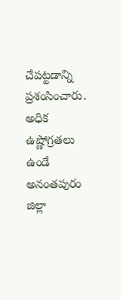చేపట్టడాన్ని ప్రశంసించారు. అధిక ఉష్ణోగ్రతలు ఉండే అనంతపురం జిల్లా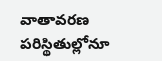వాతావరణ పరిస్థితుల్లోనూ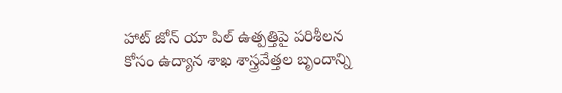హాట్‌ జోన్‌ యా పిల్‌ ఉత్పత్తిపై పరిశీలన కోసం ఉద్యాన శాఖ శాస్త్రవేత్తల బృందాన్ని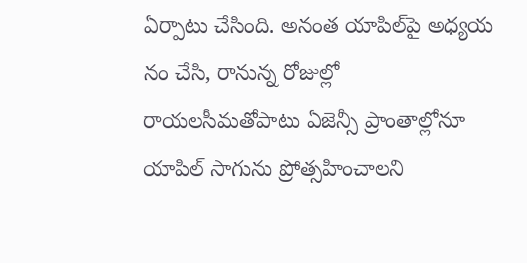ఏర్పాటు చేసింది. అనంత యాపిల్‌పై అధ్యయ నం చేసి, రానున్న రోజుల్లో రాయలసీమతోపాటు ఏజెన్సీ ప్రాంతాల్లోనూ యాపిల్‌ సాగును ప్రోత్సహించాలని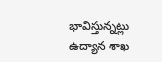భావిస్తున్నట్లు ఉద్యాన శాఖ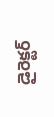డైరెక్టర్‌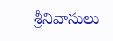శ్రీనివాసులు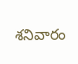శనివారం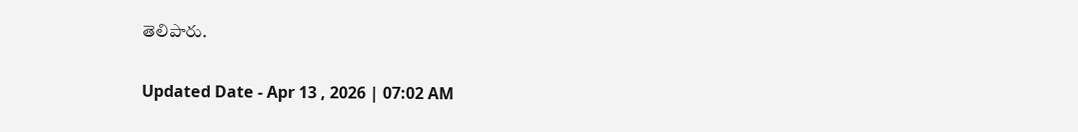తెలిపారు.

Updated Date - Apr 13 , 2026 | 07:02 AM